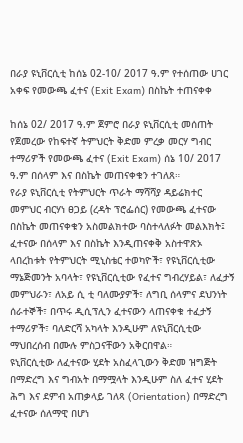በራያ ዩኒቨርሲቲ ከሰኔ 02-10/ 2017 ዓ.ም የተሰጠው ሀገር አቀፍ የመውጫ ፈተና (Exit Exam) በስኬት ተጠናቀቀ

ከሰኔ 02/ 2017 ዓ.ም ጀምሮ በራያ ዩኒቨርሲቲ መሰጠት የጀመረው የከፍተኛ ትምህርት ቅድመ ምረቃ መርሃ ግብር ተማሪዎች የመውጫ ፈተና (Exit Exam) ሰኔ 10/ 2017 ዓ.ም በሰላም እና በስኬት መጠናቀቁን ተገለጸ።
የራያ ዩኒቨርሲቲ የትምህርት ጥራት ማሻሻያ ዳይሬክተር መምህር ብርሃነ ፀጋይ (ረዳት ፕሮፌሰር) የመውጫ ፈተናው በስኬት መጠናቀቁን አስመልክተው ባስተላለፉት መልእክት፤ ፈተናው በሰላም እና በስኬት እንዲጠናቀቅ አስተዋጽኦ ላበረከቱት የትምህርት ሚኒስቴር ተወካዮች፣ የዩኒቨርሲቲው ማኔጅመንት አባላት፣ የዩኒቨርሲቲው የፈተና ግብረሃይል፣ ለፈታኝ መምህራን፣ ለአይ ሲ ቲ ባለሙያዎች፣ ለግቢ ሰላምና ደህንነት ሰራተኞች፣ በጥሩ ዲሲፕሊን ፈተናውን ላጠናቀቁ ተፈታኝ ተማሪዎች፣ ባለድርሻ አካላት እንዲሁም ለዩኒቨርሲቲው ማህበረሰብ በሙሉ ምስጋናቸውን አቅርበዋል።
ዩኒቨርሲቲው ለፈተናው ሂደት አስፈላጊውን ቅድመ ዝግጅት በማድረግ እና ግብአት በማሟላት እንዲሁም ስለ ፈተና ሂደት ሕግ እና ደምብ አጠቃላይ ገለጻ (Orientation) በማድረግ ፈተናው ሰለማዊ በሆነ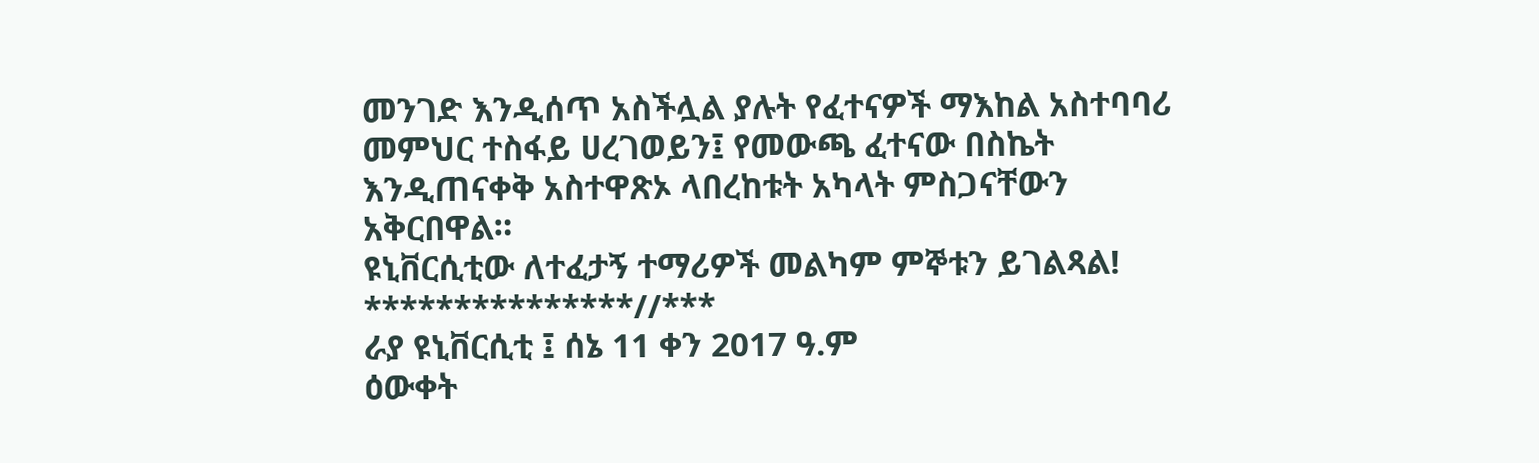መንገድ እንዲሰጥ አስችሏል ያሉት የፈተናዎች ማእከል አስተባባሪ መምህር ተስፋይ ሀረገወይን፤ የመውጫ ፈተናው በስኬት እንዲጠናቀቅ አስተዋጽኦ ላበረከቱት አካላት ምስጋናቸውን አቅርበዋል።
ዩኒቨርሲቲው ለተፈታኝ ተማሪዎች መልካም ምኞቱን ይገልጻል!
***************//***
ራያ ዩኒቨርሲቲ ፤ ሰኔ 11 ቀን 2017 ዓ.ም
ዕውቀት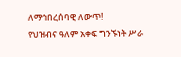ለማኅበረሰባዊ ለውጥ!
የህዝብና ዓለም አቀፍ ግንኙነት ሥራ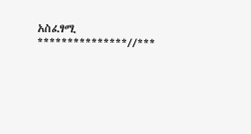አስፈፃሚ
***************//***